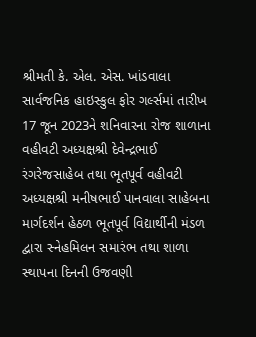શ્રીમતી કે. એલ. એસ. ખાંડવાલા સાર્વજનિક હાઇસ્કુલ ફોર ગર્લ્સમાં તારીખ 17 જૂન 2023ને શનિવારના રોજ શાળાના વહીવટી અધ્યક્ષશ્રી દેવેન્દ્રભાઈ રંગરેજસાહેબ તથા ભૂતપૂર્વ વહીવટી અધ્યક્ષશ્રી મનીષભાઈ પાનવાલા સાહેબના માર્ગદર્શન હેઠળ ભૂતપૂર્વ વિદ્યાર્થીની મંડળ દ્વારા સ્નેહમિલન સમારંભ તથા શાળા સ્થાપના દિનની ઉજવણી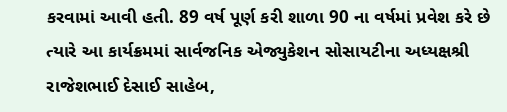કરવામાં આવી હતી. 89 વર્ષ પૂર્ણ કરી શાળા 90 ના વર્ષમાં પ્રવેશ કરે છે ત્યારે આ કાર્યક્રમમાં સાર્વજનિક એજ્યુકેશન સોસાયટીના અધ્યક્ષશ્રી રાજેશભાઈ દેસાઈ સાહેબ,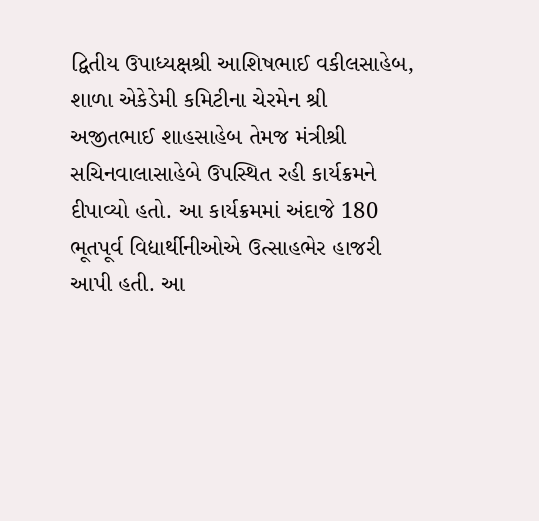દ્વિતીય ઉપાધ્યક્ષશ્રી આશિષભાઈ વકીલસાહેબ, શાળા એકેડેમી કમિટીના ચેરમેન શ્રી અજીતભાઈ શાહસાહેબ તેમજ મંત્રીશ્રી સચિનવાલાસાહેબે ઉપસ્થિત રહી કાર્યક્રમને દીપાવ્યો હતો. આ કાર્યક્રમમાં અંદાજે 180 ભૂતપૂર્વ વિદ્યાર્થીનીઓએ ઉત્સાહભેર હાજરી આપી હતી. આ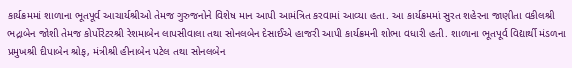કાર્યક્રમમાં શાળાના ભૂતપૂર્વ આચાર્યશ્રીઓ તેમજ ગુરુજનોને વિશેષ માન આપી આમંત્રિત કરવામાં આવ્યા હતા. આ કાર્યક્રમમાં સુરત શહેરના જાણીતા વકીલશ્રી ભદ્રાબેન જોશી તેમજ કોર્પોરેટરશ્રી રેશમાબેન લાપસીવાલા તથા સોનલબેન દેસાઈએ હાજરી આપી કાર્યક્રમની શોભા વધારી હતી. શાળાના ભૂતપૂર્વ વિદ્યાર્થી મંડળના પ્રમુખશ્રી દીપાબેન શ્રોફ, મંત્રીશ્રી હીનાબેન પટેલ તથા સોનલબેન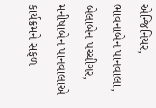એન્જિનિયર, ભાવનાબેન પાનવાલા, બેલાબેન પચ્ચીગર, મનીષાબેન પાનવાલાએ કાર્યક્રમને સફળ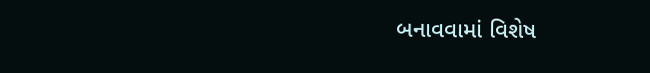બનાવવામાં વિશેષ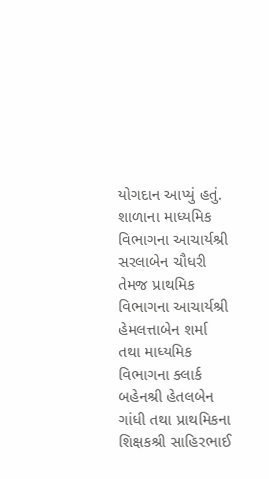યોગદાન આપ્યું હતું. શાળાના માધ્યમિક વિભાગના આચાર્યશ્રી સરલાબેન ચૌધરી તેમજ પ્રાથમિક વિભાગના આચાર્યશ્રી હેમલત્તાબેન શર્મા તથા માધ્યમિક વિભાગના ક્લાર્ક બહેનશ્રી હેતલબેન ગાંધી તથા પ્રાથમિકના શિક્ષકશ્રી સાહિરભાઈ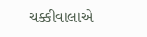ચક્કીવાલાએ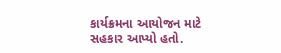કાર્યક્રમના આયોજન માટે સહકાર આપ્યો હતો.